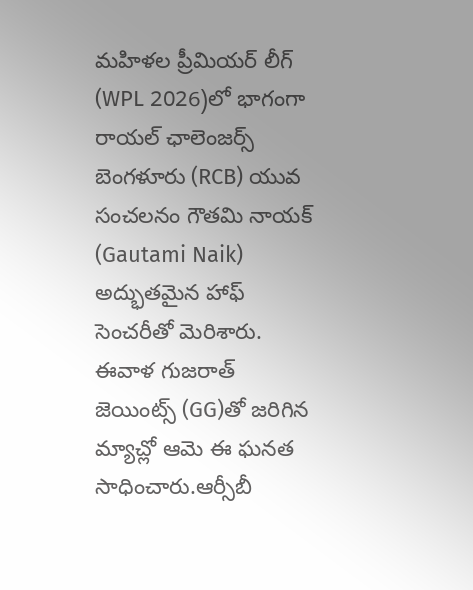మహిళల ప్రీమియర్ లీగ్ (WPL 2026)లో భాగంగా రాయల్ ఛాలెంజర్స్ బెంగళూరు (RCB) యువ సంచలనం గౌతమి నాయక్ (Gautami Naik) అద్భుతమైన హాఫ్ సెంచరీతో మెరిశారు. ఈవాళ గుజరాత్ జెయింట్స్ (GG)తో జరిగిన మ్యాచ్లో ఆమె ఈ ఘనత సాధించారు.ఆర్సీబీ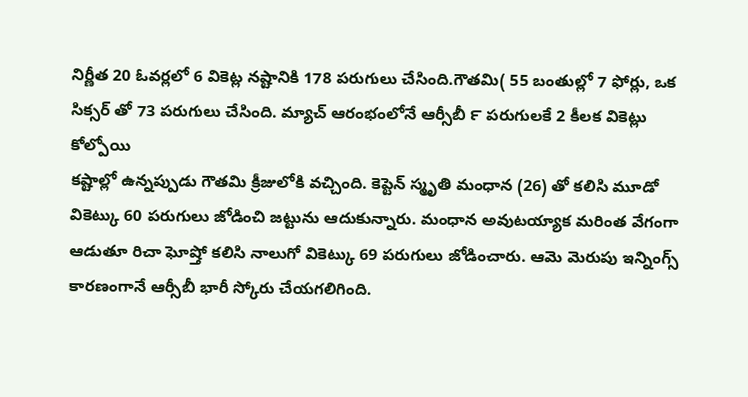నిర్ణీత 20 ఓవర్లలో 6 వికెట్ల నష్టానికి 178 పరుగులు చేసింది.గౌతమి( 55 బంతుల్లో 7 ఫోర్లు, ఒక సిక్సర్ తో 73 పరుగులు చేసింది. మ్యాచ్ ఆరంభంలోనే ఆర్సీబీ ౯ పరుగులకే 2 కీలక వికెట్లు కోల్పోయి
కష్టాల్లో ఉన్నప్పుడు గౌతమి క్రీజులోకి వచ్చింది. కెప్టెన్ స్మృతి మంధాన (26) తో కలిసి మూడో వికెట్కు 60 పరుగులు జోడించి జట్టును ఆదుకున్నారు. మంధాన అవుటయ్యాక మరింత వేగంగా ఆడుతూ రిచా ఘోష్తో కలిసి నాలుగో వికెట్కు 69 పరుగులు జోడించారు. ఆమె మెరుపు ఇన్నింగ్స్ కారణంగానే ఆర్సీబీ భారీ స్కోరు చేయగలిగింది.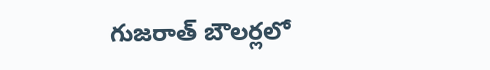గుజరాత్ బౌలర్లలో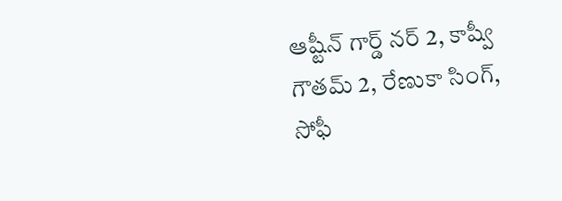ఆష్టీన్ గార్డ్ నర్ 2, కాష్వీ గౌతమ్ 2, రేణుకా సింగ్, సోఫీ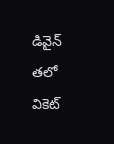డివైన్ తలో వికెట్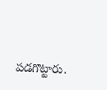పడగొట్టారు.